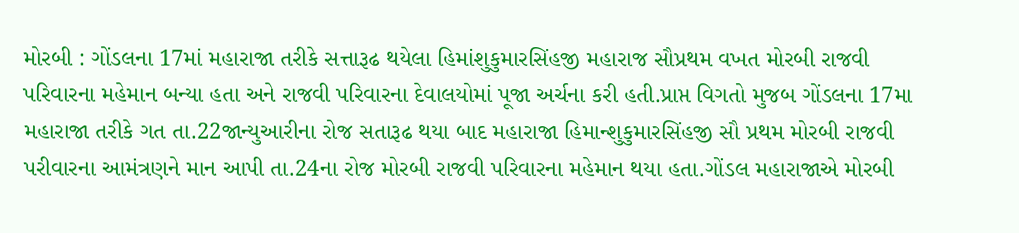મોરબી : ગોંડલના 17માં મહારાજા તરીકે સત્તારૂઢ થયેલા હિમાંશુકુમારસિંહજી મહારાજ સૌપ્રથમ વખત મોરબી રાજવી પરિવારના મહેમાન બન્યા હતા અને રાજવી પરિવારના દેવાલયોમાં પૂજા અર્ચના કરી હતી.પ્રાપ્ત વિગતો મુજબ ગોંડલના 17મા મહારાજા તરીકે ગત તા.22જાન્યુઆરીના રોજ સતારૂઢ થયા બાદ મહારાજા હિમાન્શુકુમારસિંહજી સૌ પ્રથમ મોરબી રાજવી પરીવારના આમંત્રણને માન આપી તા.24ના રોજ મોરબી રાજવી પરિવારના મહેમાન થયા હતા.ગોંડલ મહારાજાએ મોરબી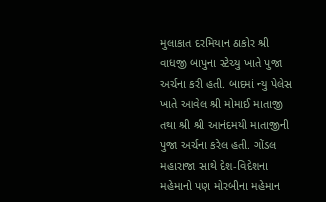મુલાકાત દરમિયાન ઠાકોર શ્રી વાધજી બાપુના સ્ટેચ્યુ ખાતે પુજા અર્ચના કરી હતી. બાદમાં ન્યુ પેલેસ ખાતે આવેલ શ્રી મોમાઈ માતાજી તથા શ્રી શ્રી આનંદમયી માતાજીની પુજા અર્ચના કરેલ હતી. ગોંડલ મહારાજા સાથે દેશ-વિદેશના મહેમાનો પણ મોરબીના મહેમાન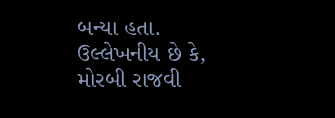બન્યા હતા. ઉલ્લેખનીય છે કે, મોરબી રાજવી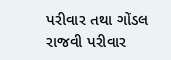પરીવાર તથા ગોંડલ રાજવી પરીવાર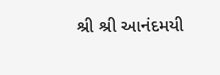શ્રી શ્રી આનંદમયી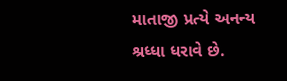માતાજી પ્રત્યે અનન્ય શ્રધ્ધા ધરાવે છે.